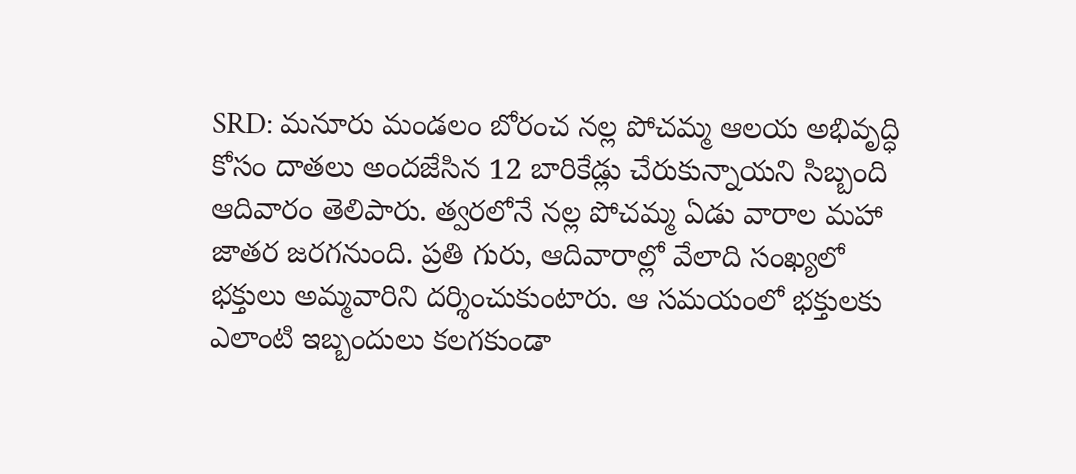SRD: మనూరు మండలం బోరంచ నల్ల పోచమ్మ ఆలయ అభివృద్ధి కోసం దాతలు అందజేసిన 12 బారికేడ్లు చేరుకున్నాయని సిబ్బంది ఆదివారం తెలిపారు. త్వరలోనే నల్ల పోచమ్మ ఏడు వారాల మహా జాతర జరగనుంది. ప్రతి గురు, ఆదివారాల్లో వేలాది సంఖ్యలో భక్తులు అమ్మవారిని దర్శించుకుంటారు. ఆ సమయంలో భక్తులకు ఎలాంటి ఇబ్బందులు కలగకుండా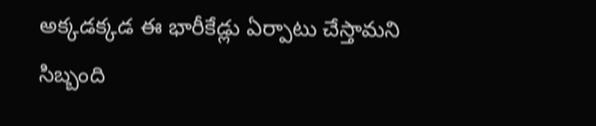అక్కడక్కడ ఈ భారీకేడ్లు ఏర్పాటు చేస్తామని సిబ్బంది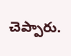చెప్పారు.